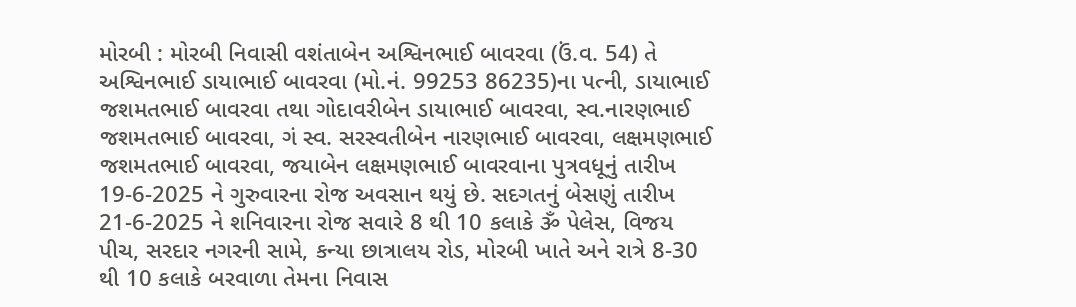મોરબી : મોરબી નિવાસી વશંતાબેન અશ્વિનભાઈ બાવરવા (ઉં.વ. 54) તે અશ્વિનભાઈ ડાયાભાઈ બાવરવા (મો.નં. 99253 86235)ના પત્ની, ડાયાભાઈ જશમતભાઈ બાવરવા તથા ગોદાવરીબેન ડાયાભાઈ બાવરવા, સ્વ.નારણભાઈ જશમતભાઈ બાવરવા, ગં સ્વ. સરસ્વતીબેન નારણભાઈ બાવરવા, લક્ષમણભાઈ જશમતભાઈ બાવરવા, જયાબેન લક્ષમણભાઈ બાવરવાના પુત્રવધૂનું તારીખ 19-6-2025 ને ગુરુવારના રોજ અવસાન થયું છે. સદગતનું બેસણું તારીખ 21-6-2025 ને શનિવારના રોજ સવારે 8 થી 10 કલાકે ૐ પેલેસ, વિજય પીચ, સરદાર નગરની સામે, કન્યા છાત્રાલય રોડ, મોરબી ખાતે અને રાત્રે 8-30 થી 10 કલાકે બરવાળા તેમના નિવાસ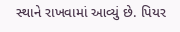સ્થાને રાખવામાં આવ્યું છે. પિયર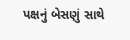પક્ષનું બેસણું સાથે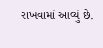રાખવામાં આવ્યું છે.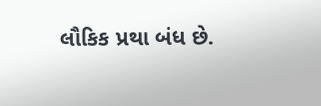લૌકિક પ્રથા બંધ છે.